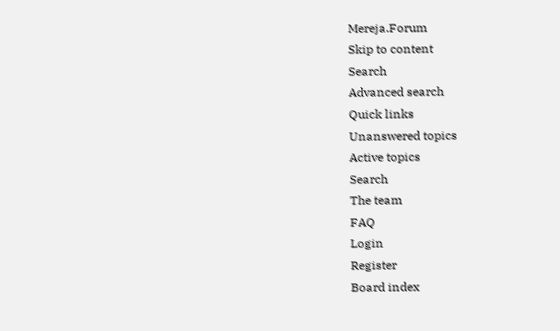Mereja.Forum
Skip to content
Search
Advanced search
Quick links
Unanswered topics
Active topics
Search
The team
FAQ
Login
Register
Board index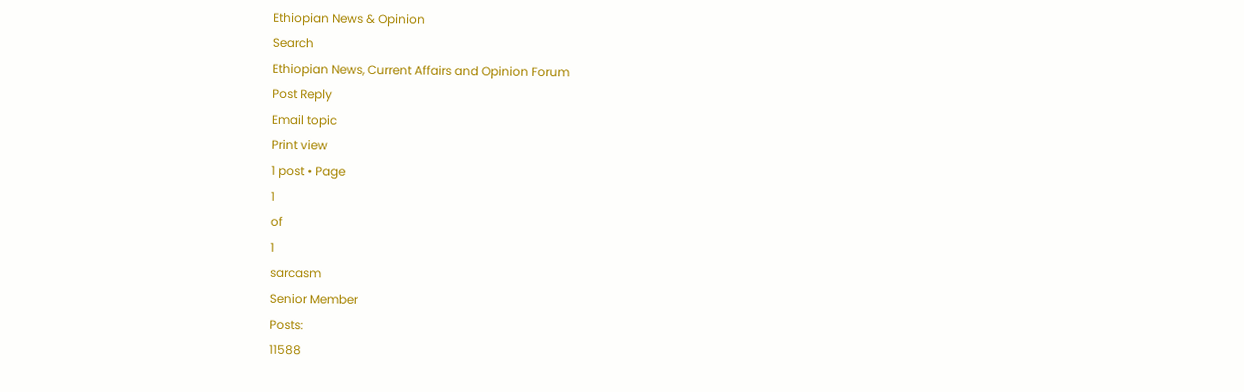Ethiopian News & Opinion
Search
Ethiopian News, Current Affairs and Opinion Forum
Post Reply
Email topic
Print view
1 post • Page
1
of
1
sarcasm
Senior Member
Posts:
11588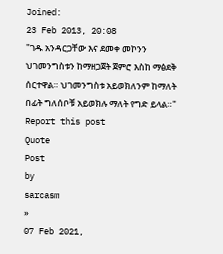Joined:
23 Feb 2013, 20:08
"ገዱ አንዳርጋቸው እና ደመቀ መኮንን ህገመንግስቱን ከማዘጋጀት ጀምሮ እስከ ማፅደቅ ሰርተዋል። ህገመንግስቱ አይወክለንም ከማለት በፊት ግለሰቦቹ አይወክሉ ማለት የግድ ይላል።"
Report this post
Quote
Post
by
sarcasm
»
07 Feb 2021,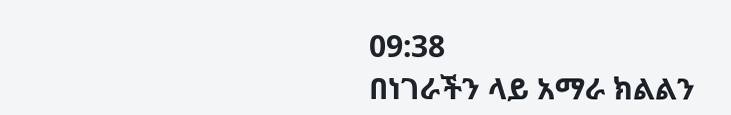09:38
በነገራችን ላይ አማራ ክልልን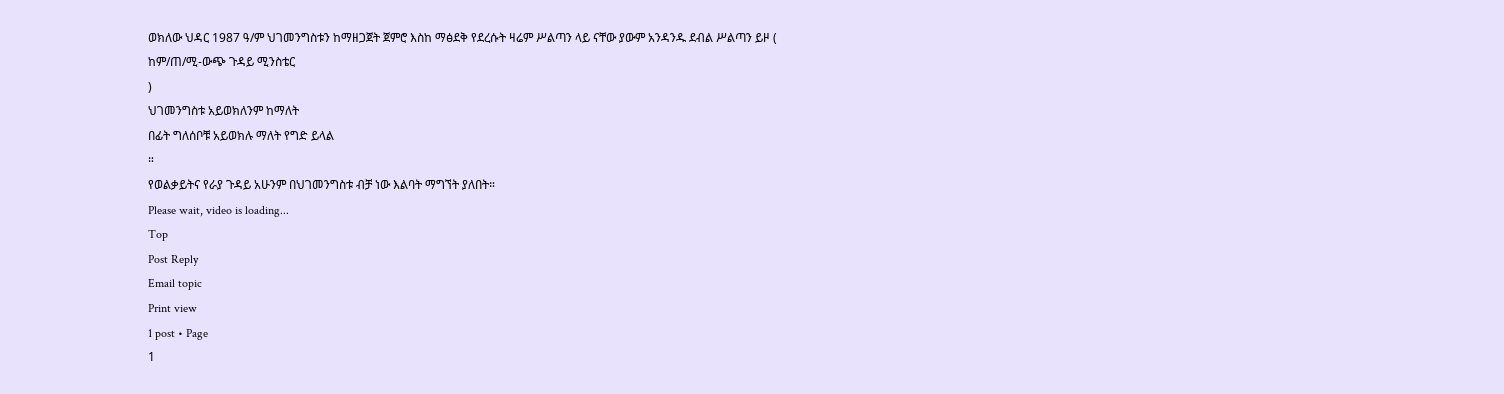ወክለው ህዳር 1987 ዓ/ም ህገመንግስቱን ከማዘጋጀት ጀምሮ እስከ ማፅደቅ የደረሱት ዛሬም ሥልጣን ላይ ናቸው ያውም አንዳንዱ ደብል ሥልጣን ይዞ (
ከም/ጠ/ሚ-ውጭ ጉዳይ ሚንስቴር
)
ህገመንግስቱ አይወክለንም ከማለት
በፊት ግለሰቦቹ አይወክሉ ማለት የግድ ይላል
።
የወልቃይትና የራያ ጉዳይ አሁንም በህገመንግስቱ ብቻ ነው እልባት ማግኘት ያለበት።
Please wait, video is loading...
Top
Post Reply
Email topic
Print view
1 post • Page
1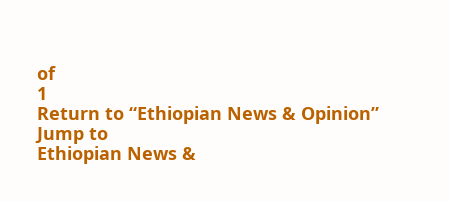of
1
Return to “Ethiopian News & Opinion”
Jump to
Ethiopian News &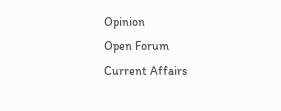Opinion
Open Forum
Current Affairs